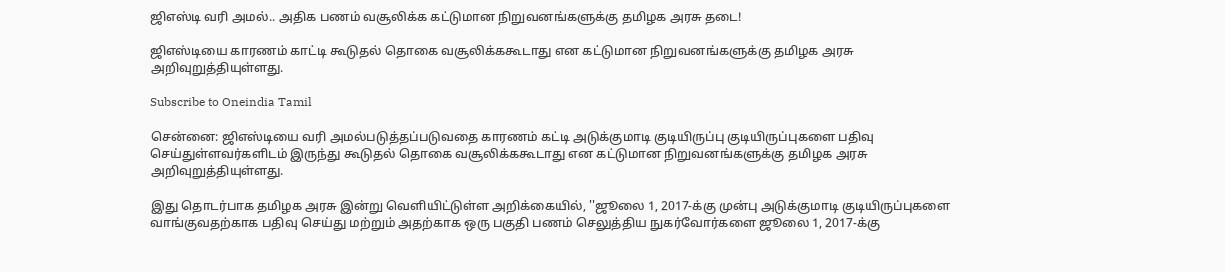ஜிஎஸ்டி வரி அமல்.. அதிக பணம் வசூலிக்க கட்டுமான நிறுவனங்களுக்கு தமிழக அரசு தடை!

ஜிஎஸ்டியை காரணம் காட்டி கூடுதல் தொகை வசூலிக்ககூடாது என கட்டுமான நிறுவனங்களுக்கு தமிழக அரசு அறிவுறுத்தியுள்ளது.

Subscribe to Oneindia Tamil

சென்னை: ஜிஎஸ்டியை வரி அமல்படுத்தப்படுவதை காரணம் கட்டி அடுக்குமாடி குடியிருப்பு குடியிருப்புகளை பதிவு செய்துள்ளவர்களிடம் இருந்து கூடுதல் தொகை வசூலிக்ககூடாது என கட்டுமான நிறுவனங்களுக்கு தமிழக அரசு அறிவுறுத்தியுள்ளது.

இது தொடர்பாக தமிழக அரசு இன்று வெளியிட்டுள்ள அறிக்கையில், ''ஜூலை 1, 2017-க்கு முன்பு அடுக்குமாடி குடியிருப்புகளை வாங்குவதற்காக பதிவு செய்து மற்றும் அதற்காக ஒரு பகுதி பணம் செலுத்திய நுகர்வோர்களை ஜூலை 1, 2017-க்கு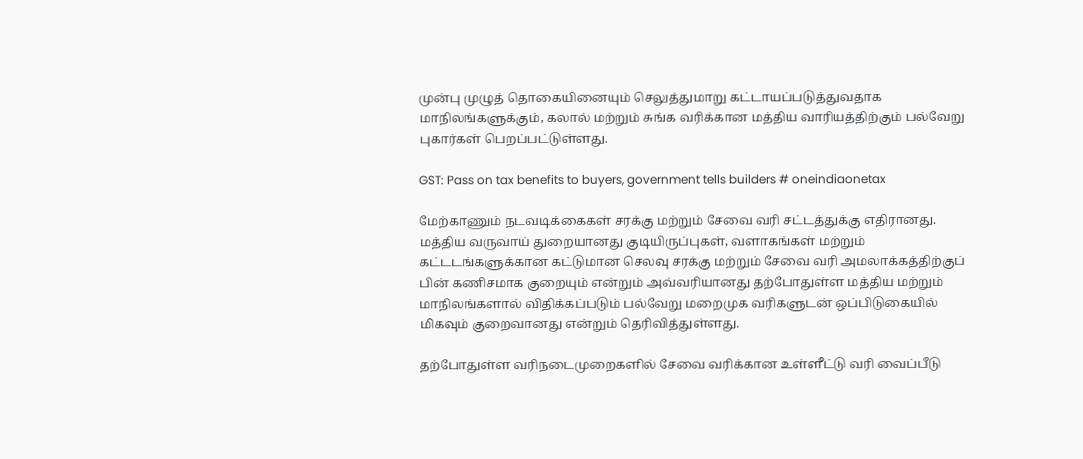முன்பு முழுத் தொகையினையும் செலுத்துமாறு கட்டாயப்படுத்துவதாக மாநிலங்களுக்கும், கலால் மற்றும் சுங்க வரிக்கான மத்திய வாரியத்திற்கும் பல்வேறு புகார்கள் பெறப்பட்டுள்ளது.

GST: Pass on tax benefits to buyers, government tells builders # oneindiaonetax

மேற்காணும் நடவடிக்கைகள் சரக்கு மற்றும் சேவை வரி சட்டத்துக்கு எதிரானது. மத்திய வருவாய் துறையானது குடியிருப்புகள், வளாகங்கள் மற்றும் கட்டடங்களுக்கான கட்டுமான செலவு சரக்கு மற்றும் சேவை வரி அமலாக்கத்திற்குப் பின் கணிசமாக குறையும் என்றும் அவ்வரியானது தற்போதுள்ள மத்திய மற்றும் மாநிலங்களால் விதிக்கப்படும் பல்வேறு மறைமுக வரிகளுடன் ஒப்பிடுகையில் மிகவும் குறைவானது என்றும் தெரிவித்துள்ளது.

தற்போதுள்ள வரிநடைமுறைகளில் சேவை வரிக்கான உள்ளீட்டு வரி வைப்பீடு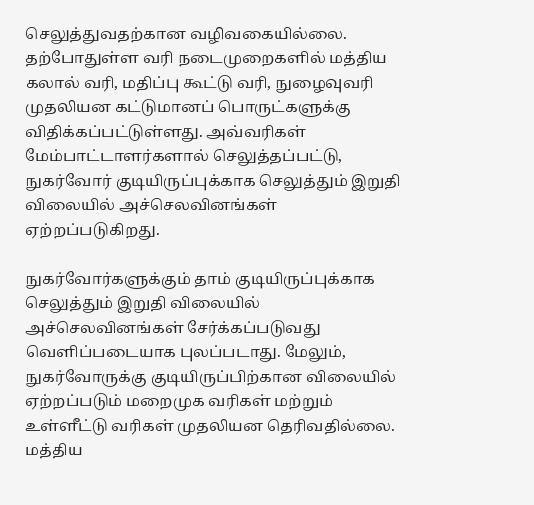செலுத்துவதற்கான வழிவகையில்லை. தற்போதுள்ள வரி நடைமுறைகளில் மத்திய கலால் வரி, மதிப்பு கூட்டு வரி, நுழைவுவரி முதலியன கட்டுமானப் பொருட்களுக்கு விதிக்கப்பட்டுள்ளது. அவ்வரிகள் மேம்பாட்டாளர்களால் செலுத்தப்பட்டு, நுகர்வோர் குடியிருப்புக்காக செலுத்தும் இறுதி விலையில் அச்செலவினங்கள் ஏற்றப்படுகிறது.

நுகர்வோர்களுக்கும் தாம் குடியிருப்புக்காக செலுத்தும் இறுதி விலையில் அச்செலவினங்கள் சேர்க்கப்படுவது வெளிப்படையாக புலப்படாது. மேலும், நுகர்வோருக்கு குடியிருப்பிற்கான விலையில் ஏற்றப்படும் மறைமுக வரிகள் மற்றும் உள்ளீட்டு வரிகள் முதலியன தெரிவதில்லை. மத்திய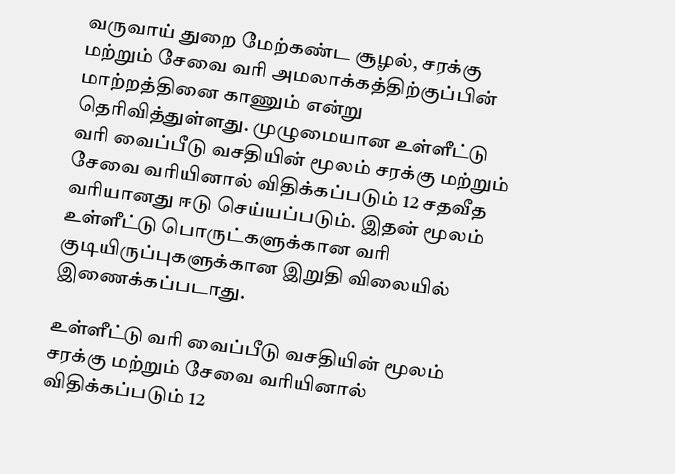வருவாய் துறை மேற்கண்ட சூழல், சரக்கு மற்றும் சேவை வரி அமலாக்கத்திற்குப்பின் மாற்றத்தினை காணும் என்று தெரிவித்துள்ளது. முழுமையான உள்ளீட்டு வரி வைப்பீடு வசதியின் மூலம் சரக்கு மற்றும் சேவை வரியினால் விதிக்கப்படும் 12 சதவீத வரியானது ஈடு செய்யப்படும். இதன் மூலம் உள்ளீட்டு பொருட்களுக்கான வரி குடியிருப்புகளுக்கான இறுதி விலையில் இணைக்கப்படாது.

உள்ளீட்டு வரி வைப்பீடு வசதியின் மூலம் சரக்கு மற்றும் சேவை வரியினால் விதிக்கப்படும் 12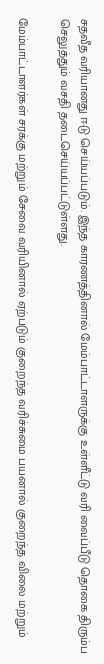சதவீத வரியானது ஈடு செய்யப்படும். இந்த காரணத்தினால் மேம்பாட்டாளருக்கு உள்ளீட்டு வரி வைப்பீடு தொகை திரும்ப செலுத்தும் வசதி தடைசெய்யப்பட்டுள்ளது.

மேம்பாட்டாளர்கள் சரக்கு மற்றும் சேவை வரியினால் ஏற்படும் குறைந்த வரிச்சுமை பயனால் குறைந்த விலை மற்றும்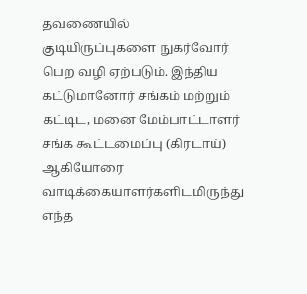தவணையில் குடியிருப்புகளை நுகர்வோர் பெற வழி ஏற்படும். இந்திய கட்டுமானோர் சங்கம் மற்றும் கட்டிட, மனை மேம்பாட்டாளர் சங்க கூட்டமைப்பு (கிரடாய்) ஆகியோரை வாடிக்கையாளர்களிடமிருந்து எந்த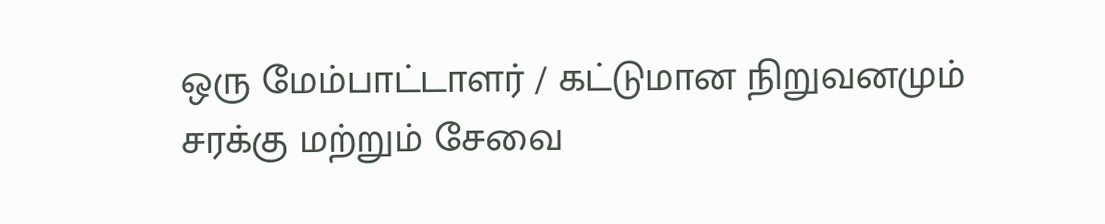ஒரு மேம்பாட்டாளர் / கட்டுமான நிறுவனமும் சரக்கு மற்றும் சேவை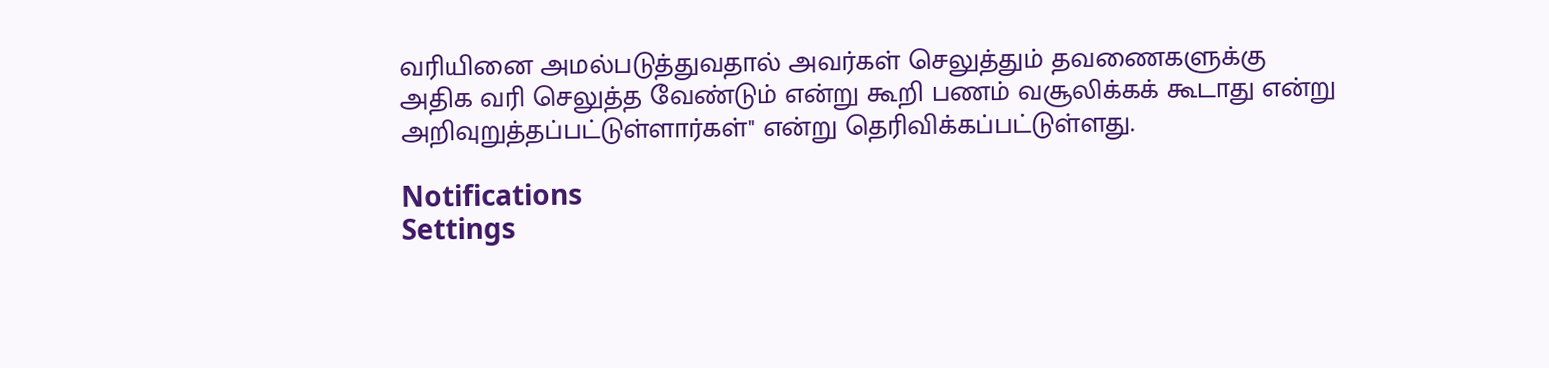வரியினை அமல்படுத்துவதால் அவர்கள் செலுத்தும் தவணைகளுக்கு அதிக வரி செலுத்த வேண்டும் என்று கூறி பணம் வசூலிக்கக் கூடாது என்று அறிவுறுத்தப்பட்டுள்ளார்கள்'' என்று தெரிவிக்கப்பட்டுள்ளது.

Notifications
Settings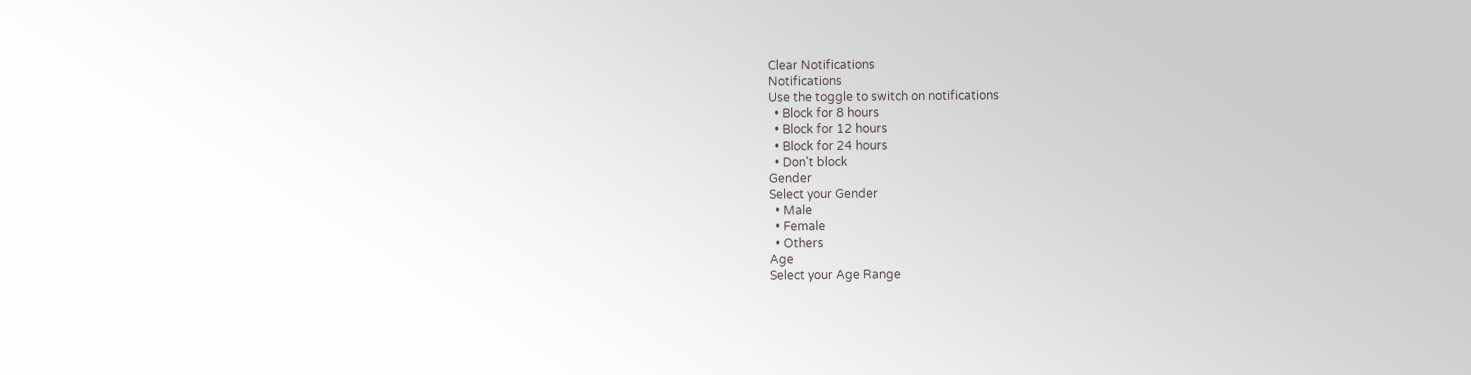Clear Notifications
Notifications
Use the toggle to switch on notifications
  • Block for 8 hours
  • Block for 12 hours
  • Block for 24 hours
  • Don't block
Gender
Select your Gender
  • Male
  • Female
  • Others
Age
Select your Age Range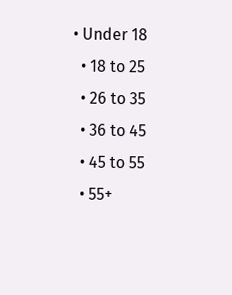• Under 18
  • 18 to 25
  • 26 to 35
  • 36 to 45
  • 45 to 55
  • 55+